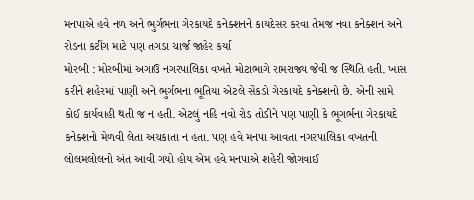મનપાએ હવે નળ અને ભુર્ગભના ગેરકાયદે કનેક્શનને કાયદેસર કરવા તેમજ નવા કનેક્શન અને રોડના કટીંગ માટે પણ તગડા ચાર્જ જાહેર કર્યા
મોરબી : મોરબીમાં અગાઉ નગરપાલિકા વખતે મોટાભાગે રામરાજ્ય જેવી જ સ્થિતિ હતી. ખાસ કરીને શહેરમાં પાણી અને ભુર્ગભના ભૂતિયા એટલે સેંકડો ગેરકાયદે કનેક્શનો છે. એની સામે કોઈ કાર્યવાહી થતી જ ન હતી. એટલું નહિ નવો રોડ તોડીને પણ પાણી કે ભૂગર્ભના ગેરકાયદે કનેક્શનો મેળવી લેતા અચકાતા ન હતા. પણ હવે મનપા આવતા નગરપાલિકા વખતની લોલમલોલનો અંત આવી ગયો હોય એમ હવે મનપાએ શહેરી જોગવાઈ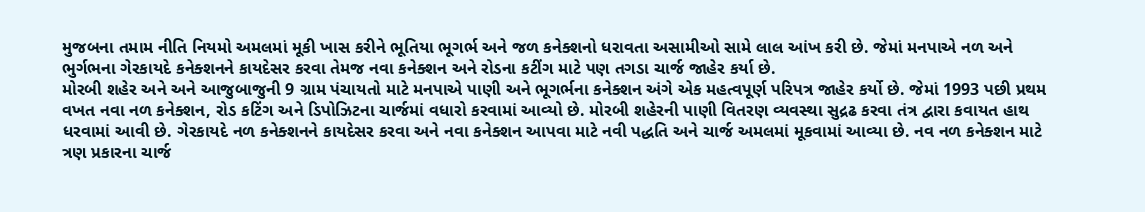મુજબના તમામ નીતિ નિયમો અમલમાં મૂકી ખાસ કરીને ભૂતિયા ભૂગર્ભ અને જળ કનેક્શનો ધરાવતા અસામીઓ સામે લાલ આંખ કરી છે. જેમાં મનપાએ નળ અને ભુર્ગભના ગેરકાયદે કનેક્શનને કાયદેસર કરવા તેમજ નવા કનેક્શન અને રોડના કટીંગ માટે પણ તગડા ચાર્જ જાહેર કર્યા છે.
મોરબી શહેર અને અને આજુબાજુની 9 ગ્રામ પંચાયતો માટે મનપાએ પાણી અને ભૂગર્ભના કનેક્શન અંગે એક મહત્વપૂર્ણ પરિપત્ર જાહેર કર્યો છે. જેમાં 1993 પછી પ્રથમ વખત નવા નળ કનેક્શન, રોડ કટિંગ અને ડિપોઝિટના ચાર્જમાં વધારો કરવામાં આવ્યો છે. મોરબી શહેરની પાણી વિતરણ વ્યવસ્થા સુદ્રઢ કરવા તંત્ર દ્વારા કવાયત હાથ ધરવામાં આવી છે. ગેરકાયદે નળ કનેક્શનને કાયદેસર કરવા અને નવા કનેક્શન આપવા માટે નવી પદ્ધતિ અને ચાર્જ અમલમાં મૂકવામાં આવ્યા છે. નવ નળ કનેક્શન માટે ત્રણ પ્રકારના ચાર્જ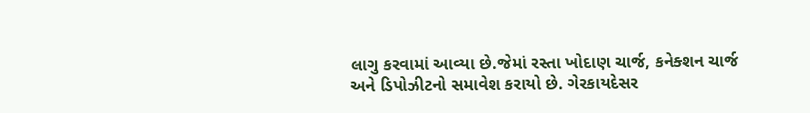લાગુ કરવામાં આવ્યા છે.જેમાં રસ્તા ખોદાણ ચાર્જ, કનેક્શન ચાર્જ અને ડિપોઝીટનો સમાવેશ કરાયો છે. ગેરકાયદેસર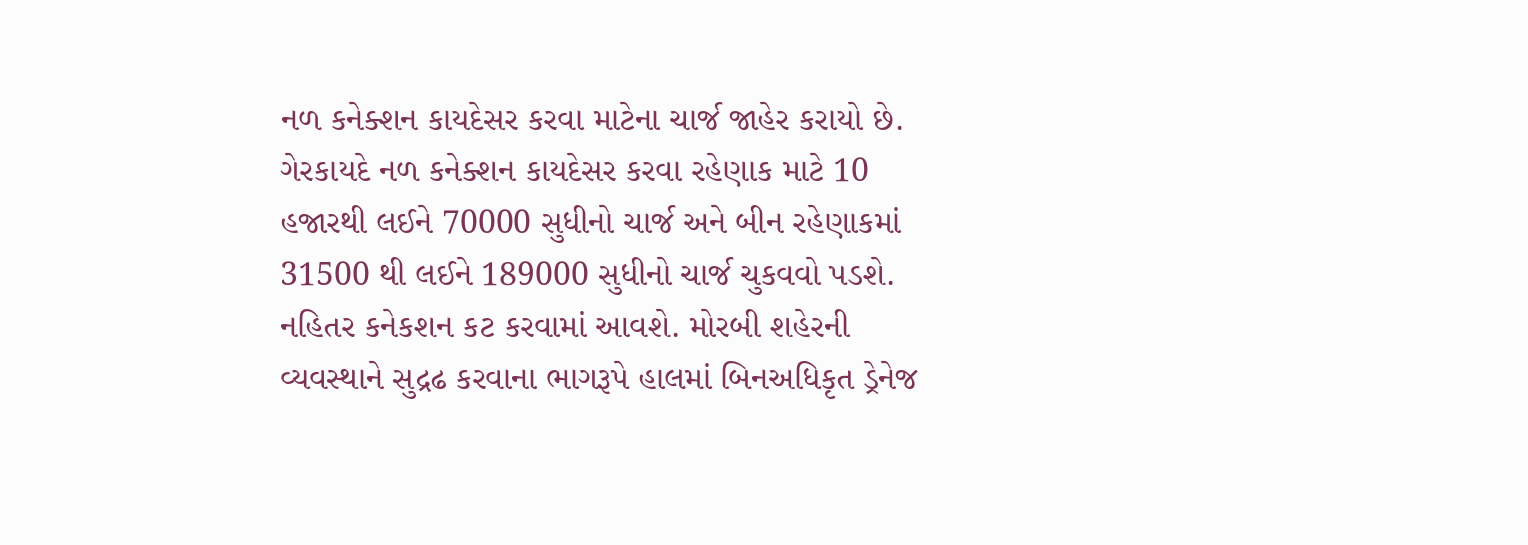નળ કનેક્શન કાયદેસર કરવા માટેના ચાર્જ જાહેર કરાયો છે. ગેરકાયદે નળ કનેક્શન કાયદેસર કરવા રહેણાક માટે 10 હજારથી લઈને 70000 સુધીનો ચાર્જ અને બીન રહેણાકમાં 31500 થી લઈને 189000 સુધીનો ચાર્જ ચુકવવો પડશે. નહિતર કનેકશન કટ કરવામાં આવશે. મોરબી શહેરની વ્યવસ્થાને સુદ્રઢ કરવાના ભાગરૂપે હાલમાં બિનઅધિકૃત ડ્રેનેજ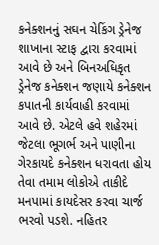કનેક્શનનું સઘન ચેકિંગ ડ્રેનેજ શાખાના સ્ટાફ દ્વારા કરવામાં આવે છે અને બિનઅધિકૃત ડ્રેનેજ કનેક્શન જણાયે કનેક્શન કપાતની કાર્યવાહી કરવામાં આવે છે. એટલે હવે શહેરમાં જેટલા ભૂગર્ભ અને પાણીના ગેરકાયદે કનેક્શન ધરાવતા હોય તેવા તમામ લોકોએ તાકીદે મનપામાં કાયદેસર કરવા ચાર્જ ભરવો પડશે. નહિતર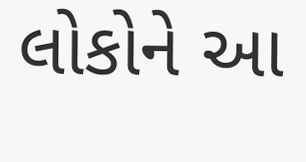લોકોને આ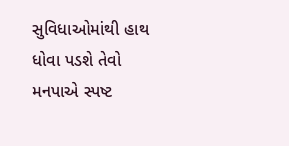સુવિધાઓમાંથી હાથ ધોવા પડશે તેવો મનપાએ સ્પષ્ટ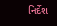નિર્દેશ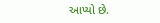આપ્યો છે.